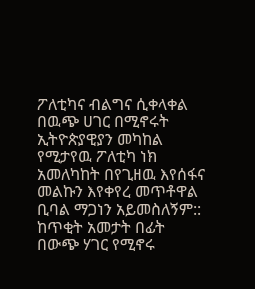ፖለቲካና ብልግና ሲቀላቀል
በዉጭ ሀገር በሚኖሩት ኢትዮጵያዊያን መካከል የሚታየዉ ፖለቲካ ነክ አመለካከት በየጊዘዉ እየሰፋና መልኩን እየቀየረ መጥቶዋል ቢባል ማጋነን አይመስለኝም:: ከጥቂት አመታት በፊት በውጭ ሃገር የሚኖሩ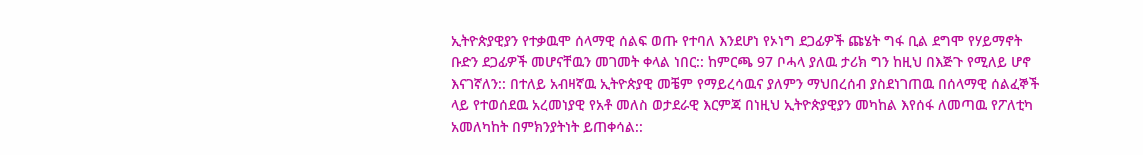ኢትዮጵያዊያን የተቃዉሞ ሰላማዊ ሰልፍ ወጡ የተባለ እንደሆነ የኦነግ ደጋፊዎች ጩሄት ግፋ ቢል ደግሞ የሃይማኖት ቡድን ደጋፊዎች መሆናቸዉን መገመት ቀላል ነበር:: ከምርጫ 97 ቦሓላ ያለዉ ታሪክ ግን ከዚህ በእጅጉ የሚለይ ሆኖ እናገኛለን:: በተለይ አብዛኛዉ ኢትዮጵያዊ መቼም የማይረሳዉና ያለምን ማህበረሰብ ያስደነገጠዉ በሰላማዊ ሰልፈኞች ላይ የተወሰደዉ አረመነያዊ የአቶ መለስ ወታደራዊ እርምጃ በነዚህ ኢትዮጵያዊያን መካከል እየሰፋ ለመጣዉ የፖለቲካ አመለካከት በምክንያትነት ይጠቀሳል::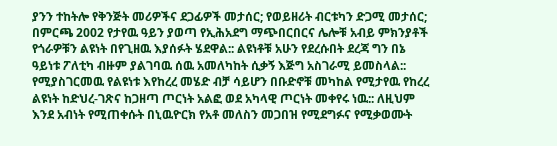ያንን ተከትሎ የቅንጅት መሪዎችና ደጋፊዎች መታሰር; የወይዘሪት ብርቱካን ድጋሚ መታሰር; በምርጫ 2002 የታየዉ ዓይን ያወጣ የኢሕአደግ ማጭበርበርና ሌሎቹ አብይ ምክንያቶች የጎራዎቹን ልዩነት በየጊዘዉ እያሰፉት ሄደዋል:: ልዩነቶቹ አሁን የደረሱበት ደረጃ ግን በኔ ዓይነቱ ፖለቲካ ብዙም ያልገባዉ ሰዉ አመለካከት ሲቃኝ እጅግ አስገራሚ ይመስላል:: የሚያስገርመዉ የልዩነቱ እየከረረ መሄድ ብቻ ሳይሆን በቡድኖቹ መካከል የሚታየዉ የከረረ ልዩነት ከድህረ-ገጽና ከጋዘጣ ጦርነት አልፎ ወደ አካላዊ ጦርነት መቀየሩ ነዉ:: ለዚህም እንደ አብነት የሚጠቀሱት በኒዉዮርክ የአቶ መለስን መጋበዝ የሚደግፉና የሚቃወሙት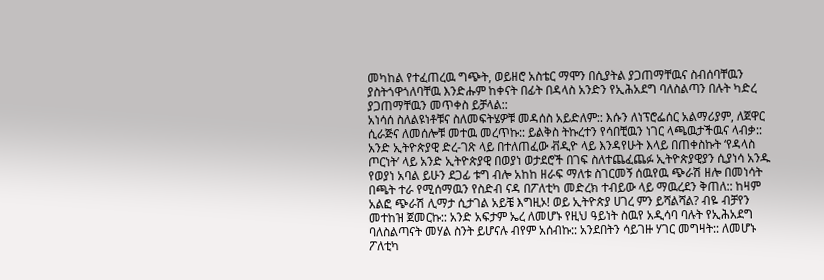መካከል የተፈጠረዉ ግጭት, ወይዘሮ አስቴር ማሞን በሲያትል ያጋጠማቸዉና ስብሰባቸዉን ያስትጎዋጎለባቸዉ እንድሑም ከቀናት በፊት በዳላስ አንድን የኢሕአደግ ባለስልጣን በሉት ካድረ ያጋጠማቸዉን መጥቀስ ይቻላል::
አነሳሰ ስለልዩነቶቹና ስለመፍትሄዎቹ መዳሰስ አይድለም:: እሱን ለነፕሮፌሰር አልማሪያም, ለጀዋር ሲራጅና ለመሰሎቹ መተዉ መረጥኩ:: ይልቅስ ትኩረተን የሳበቺዉን ነገር ላጫዉታችዉና ላብቃ:: አንድ ኢትዮጵያዊ ድረ-ገጽ ላይ በተለጠፈው ቭዲዮ ላይ እንዳየሁት እላይ በጠቀስኩት ‘የዳላስ ጦርነት’ ላይ አንድ ኢትዮጵያዊ በወያነ ወታደሮች በገፍ ስለተጨፈጨፉ ኢትዮጵያዊያን ሲያነሳ አንዱ የወያነ አባል ይሁን ደጋፊ ቱግ ብሎ አከከ ዘራፍ ማለቱ ስገርመኝ ሰዉየዉ ጭራሽ ዘሎ በመነሳት በጫት ተራ የሚሰማዉን የስድብ ናዳ በፖለቲካ መድረክ ተብይው ላይ ማዉረደን ቅጠለ:: ከዛም አልፎ ጭራሽ ሊማታ ሲታገል አይቼ እግዚኦ! ወይ ኢትዮጵያ ሀገረ ምን ይሻልሻል? ብዬ ብቻየን መተከዝ ጀመርኩ:: አንድ አፍታም ኤረ ለመሆኑ የዚህ ዓይነት ስዉየ አዲሳባ ባሉት የኢሕአደግ ባለስልጣናት መሃል ስንት ይሆናሉ ብየም አሰብኩ:: አንደበትን ሳይገዙ ሃገር መግዛት:: ለመሆኑ ፖለቲካ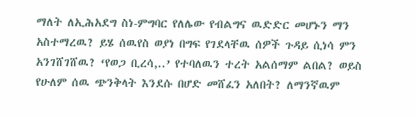ማለት ለኢሕአደግ ስነ-ምግባር የለሌው የብልግና ዉድድር መሆኑን ማን አስተማረዉ? ይሄ ሰዉየስ ወያነ በግፍ የገደላቸዉ ሰዎች ጉዳይ ሲነሳ ምን አንገሸገሸዉ? ‘የወጋ ቢረሳ,..’ የተባለዉን ተረት አልሰማም ልበል? ወይስ የሁለም ሰዉ ጭንቅላት እንደሱ በሆድ መሸፈን አለበት? ለማንኛዉም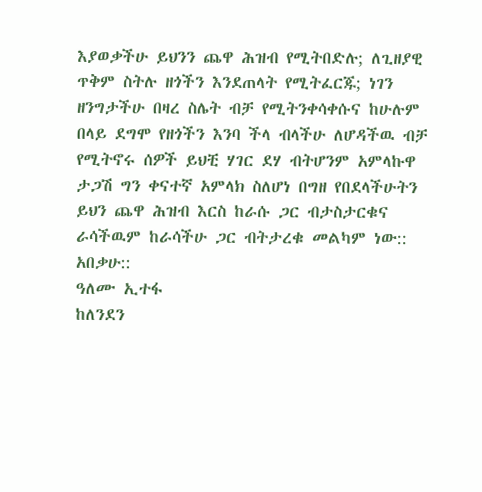እያወቃችሁ ይህንን ጨዋ ሕዝብ የሚትበድሉ; ለጊዘያዊ ጥቅም ስትሉ ዘጎችን እንደጠላት የሚትፈርጁ; ነገን ዘንግታችሁ በዛረ ስሌት ብቻ የሚትንቀሳቀሱና ከሁሉም በላይ ደግሞ የዘጎችን እንባ ችላ ብላችሁ ለሆዳችዉ ብቻ የሚትኖሩ ሰዎች ይህቺ ሃገር ደሃ ብትሆንም አምላኩዋ ታጋሽ ግን ቀናተኛ አምላክ ስለሆነ በግዘ የበደላችሁትን ይህን ጨዋ ሕዝብ እርስ ከራሱ ጋር ብታስታርቁና ራሳችዉም ከራሳችሁ ጋር ብትታረቁ መልካም ነው:: አበቃሁ::
ዓለሙ ኢተፋ
ከለንደን